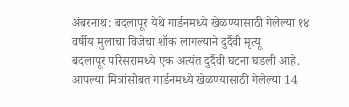अंबरनाथ: बदलापूर येथे गार्डनमध्ये खेळण्यासाठी गेलेल्या १४ वर्षीय मुलाचा विजेचा शॉक लागल्याने दुर्दैवी मृत्यू
बदलापूर परिसरामध्ये एक अत्यंत दुर्दैवी घटना घडली आहे. आपल्या मित्रांसोबत गार्डनमध्ये खेळण्यासाठी गेलेल्या 14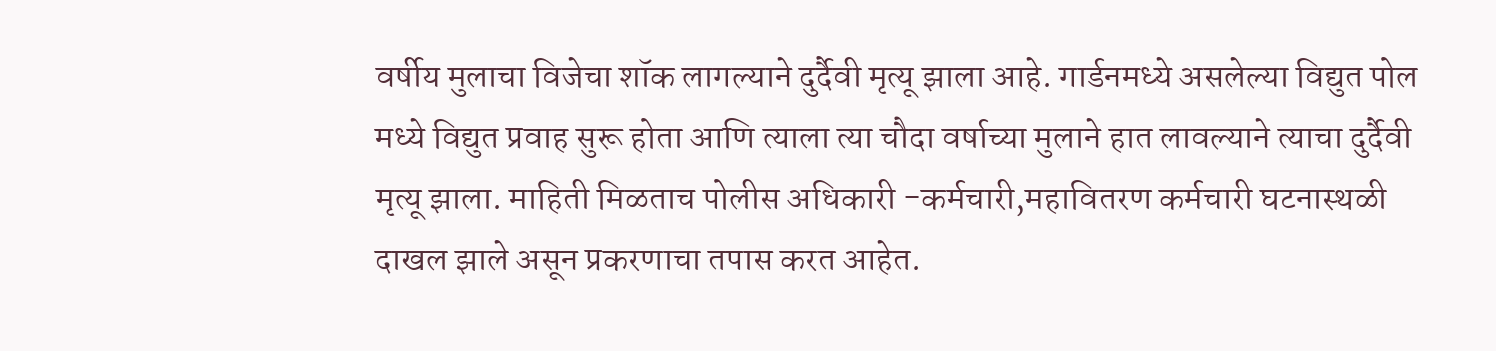वर्षीय मुलाचा विजेचा शॉक लागल्याने दुर्दैवी मृत्यू झाला आहे. गार्डनमध्ये असलेल्या विद्युत पोल मध्ये विद्युत प्रवाह सुरू होता आणि त्याला त्या चौदा वर्षाच्या मुलाने हात लावल्याने त्याचा दुर्दैवी मृत्यू झाला. माहिती मिळताच पोलीस अधिकारी -कर्मचारी,महावितरण कर्मचारी घटनास्थळी दाखल झाले असून प्रकरणाचा तपास करत आहेत.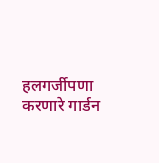हलगर्जीपणा करणारे गार्डन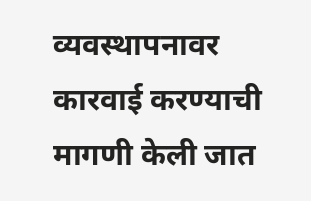व्यवस्थापनावर कारवाई करण्याची मागणी केली जात